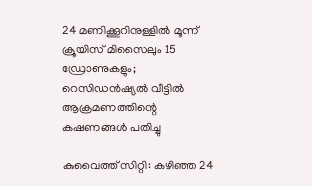24 മണിക്കൂറിനുള്ളിൽ മൂന്ന് ക്രൂയിസ് മിസൈലും 15 ഡ്രോണുകളും; റെസിഡൻഷ്യൽ വീട്ടിൽ ആക്രമണത്തിന്റെ കഷണങ്ങൾ പതിച്ചു

കുവൈത്ത് സിറ്റി: കഴിഞ്ഞ 24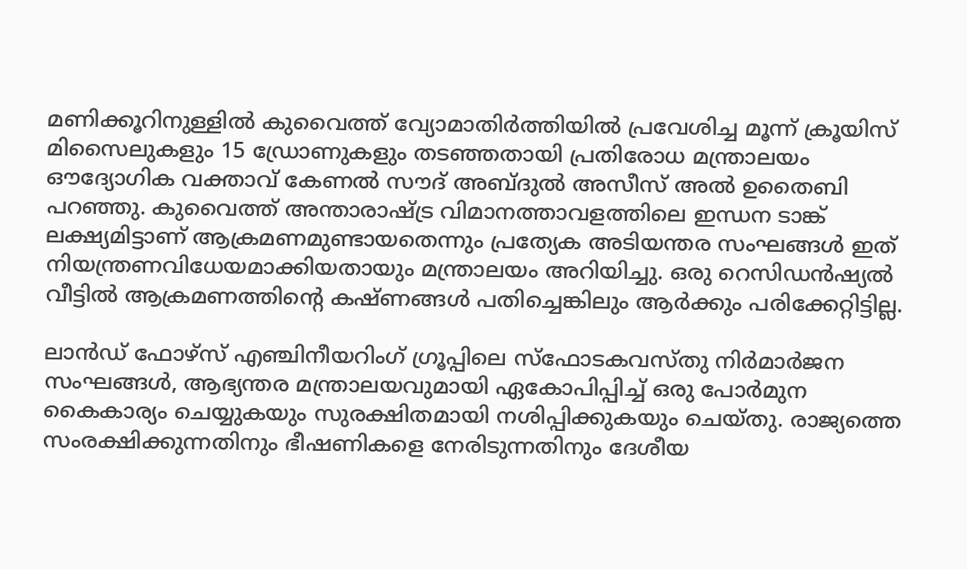മണിക്കൂറിനുള്ളിൽ കുവൈത്ത് വ്യോമാതിർത്തിയിൽ പ്രവേശിച്ച മൂന്ന് ക്രൂയിസ് മിസൈലുകളും 15 ഡ്രോണുകളും തടഞ്ഞതായി പ്രതിരോധ മന്ത്രാലയം ഔദ്യോഗിക വക്താവ് കേണൽ സൗദ് അബ്ദുൽ അസീസ് അൽ ഉതൈബി പറഞ്ഞു. കുവൈത്ത് അന്താരാഷ്ട്ര വിമാനത്താവളത്തിലെ ഇന്ധന ടാങ്ക് ലക്ഷ്യമിട്ടാണ് ആക്രമണമുണ്ടായതെന്നും പ്രത്യേക അടിയന്തര സംഘങ്ങൾ ഇത് നിയന്ത്രണവിധേയമാക്കിയതായും മന്ത്രാലയം അറിയിച്ചു. ഒരു റെസിഡൻഷ്യൽ വീട്ടിൽ ആക്രമണത്തിന്റെ കഷ്ണങ്ങൾ പതിച്ചെങ്കിലും ആർക്കും പരിക്കേറ്റിട്ടില്ല.

ലാൻഡ് ഫോഴ്‌സ് എഞ്ചിനീയറിംഗ് ഗ്രൂപ്പിലെ സ്‌ഫോടകവസ്തു നിർമാർജന സംഘങ്ങൾ, ആഭ്യന്തര മന്ത്രാലയവുമായി ഏകോപിപ്പിച്ച് ഒരു പോർമുന കൈകാര്യം ചെയ്യുകയും സുരക്ഷിതമായി നശിപ്പിക്കുകയും ചെയ്തു. രാജ്യത്തെ സംരക്ഷിക്കുന്നതിനും ഭീഷണികളെ നേരിടുന്നതിനും ദേശീയ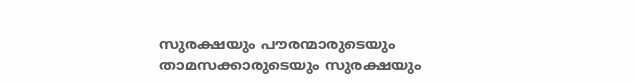സുരക്ഷയും പൗരന്മാരുടെയും താമസക്കാരുടെയും സുരക്ഷയും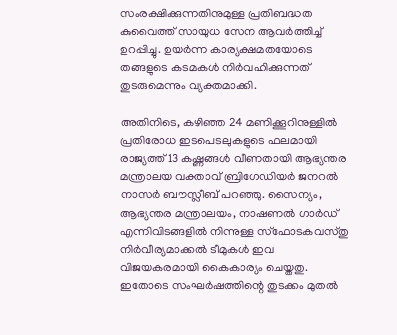സംരക്ഷിക്കുന്നതിനുമുള്ള പ്രതിബദ്ധത കുവൈത്ത് സായുധ സേന ആവർത്തിച്ച് ഉറപ്പിച്ചു. ഉയർന്ന കാര്യക്ഷമതയോടെ തങ്ങളുടെ കടമകൾ നിർവഹിക്കുന്നത് തുടരുമെന്നും വ്യക്തമാക്കി.

അതിനിടെ, കഴിഞ്ഞ 24 മണിക്കൂറിനുള്ളിൽ പ്രതിരോധ ഇടപെടലുകളുടെ ഫലമായി രാജ്യത്ത് 13 കഷ്ണങ്ങൾ വീണതായി ആഭ്യന്തര മന്ത്രാലയ വക്താവ് ബ്രിഗേഡിയർ ജനറൽ നാസർ ബൗസ്ലീബ് പറഞ്ഞു. സൈന്യം, ആഭ്യന്തര മന്ത്രാലയം, നാഷണൽ ഗാർഡ് എന്നിവിടങ്ങളിൽ നിന്നുള്ള സ്ഫോടകവസ്തു നിർവീര്യമാക്കൽ ടീമുകൾ ഇവ വിജയകരമായി കൈകാര്യം ചെയ്തതു. ഇതോടെ സംഘർഷത്തിന്റെ തുടക്കം മുതൽ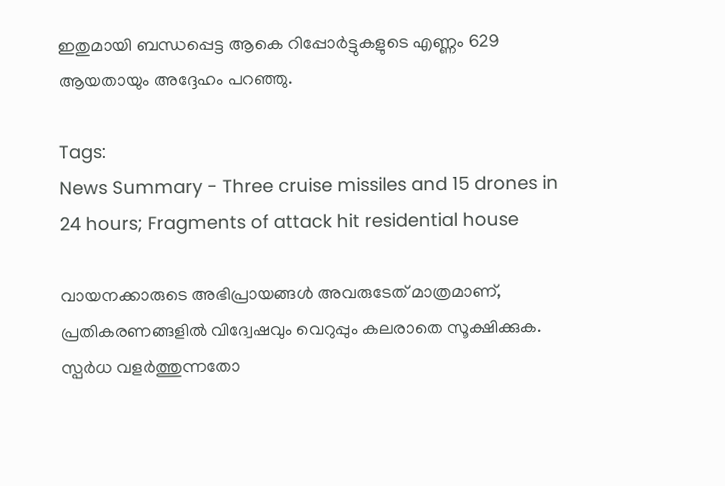ഇതുമായി ബന്ധപ്പെട്ട ആകെ റിപ്പോർട്ടുകളുടെ എണ്ണം 629 ആയതായും അദ്ദേഹം പറഞ്ഞു.

Tags:
News Summary - Three cruise missiles and 15 drones in 24 hours; Fragments of attack hit residential house

വായനക്കാരുടെ അഭിപ്രായങ്ങള്‍ അവരുടേത് മാത്രമാണ്, പ്രതികരണങ്ങളിൽ വിദ്വേഷവും വെറുപ്പും കലരാതെ സൂക്ഷിക്കുക. സ്പർധ വളർത്തുന്നതോ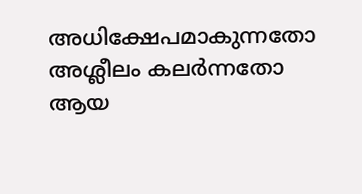അധിക്ഷേപമാകുന്നതോ അശ്ലീലം കലർന്നതോ ആയ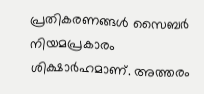പ്രതികരണങ്ങൾ സൈബർ നിയമപ്രകാരം ശിക്ഷാർഹമാണ്. അത്തരം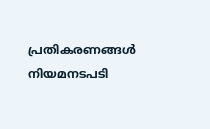പ്രതികരണങ്ങൾ നിയമനടപടി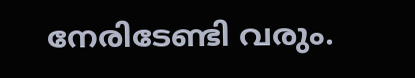നേരിടേണ്ടി വരും.